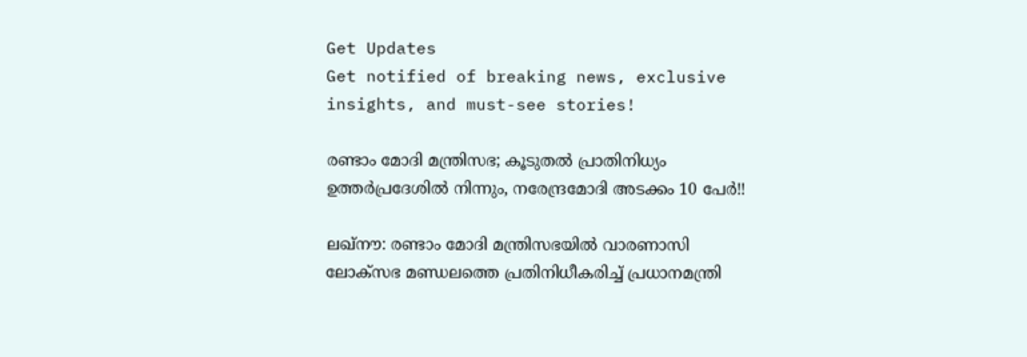Get Updates
Get notified of breaking news, exclusive insights, and must-see stories!

രണ്ടാം മോദി മന്ത്രിസഭ; കൂടുതൽ പ്രാതിനിധ്യം ഉത്തർപ്രദേശിൽ നിന്നും, നരേന്ദ്രമോദി അടക്കം 10 പേർ!!

ലഖ്‌നൗ: രണ്ടാം മോദി മന്ത്രിസഭയില്‍ വാരണാസി ലോക്‌സഭ മണ്ഡലത്തെ പ്രതിനിധീകരിച്ച് പ്രധാനമന്ത്രി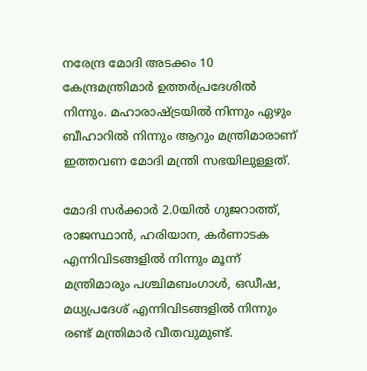നരേന്ദ്ര മോദി അടക്കം 10 കേന്ദ്രമന്ത്രിമാര്‍ ഉത്തര്‍പ്രദേശില്‍ നിന്നും. മഹാരാഷ്ട്രയില്‍ നിന്നും ഏഴും ബീഹാറില്‍ നിന്നും ആറും മന്ത്രിമാരാണ് ഇത്തവണ മോദി മന്ത്രി സഭയിലുള്ളത്.

മോദി സര്‍ക്കാര്‍ 2.0യില്‍ ഗുജറാത്ത്, രാജസ്ഥാന്‍, ഹരിയാന, കര്‍ണാടക എന്നിവിടങ്ങളില്‍ നിന്നും മൂന്ന് മന്ത്രിമാരും പശ്ചിമബംഗാള്‍, ഒഡീഷ, മധ്യപ്രദേശ് എന്നിവിടങ്ങളില്‍ നിന്നും രണ്ട് മന്ത്രിമാര്‍ വീതവുമുണ്ട്.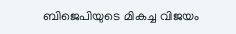ബിജെപിയുടെ മികച്ച വിജയം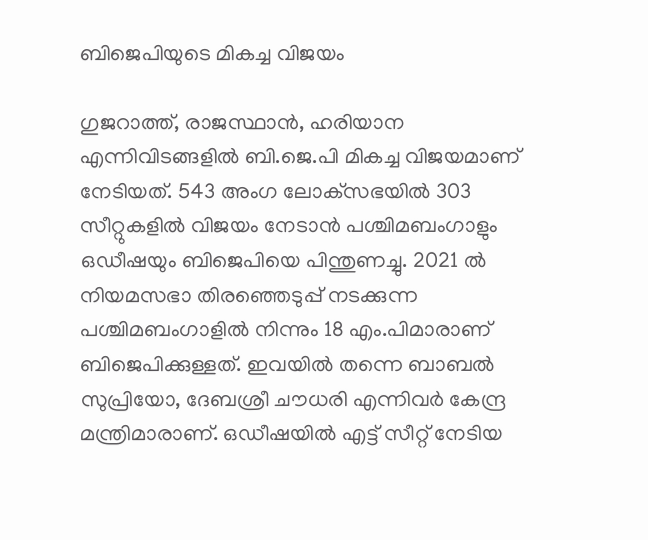ബിജെപിയുടെ മികച്ച വിജയം

ഗുജറാത്ത്, രാജസ്ഥാന്‍, ഹരിയാന എന്നിവിടങ്ങളില്‍ ബി.ജെ.പി മികച്ച വിജയമാണ് നേടിയത്. 543 അംഗ ലോക്‌സഭയില്‍ 303 സീറ്റുകളില്‍ വിജയം നേടാന്‍ പശ്ചിമബംഗാളും ഒഡീഷയും ബിജെപിയെ പിന്തുണച്ചു. 2021 ല്‍ നിയമസഭാ തിരഞ്ഞെടുപ്പ് നടക്കുന്ന പശ്ചിമബംഗാളില്‍ നിന്നും 18 എം.പിമാരാണ് ബിജെപിക്കുള്ളത്. ഇവയില്‍ തന്നെ ബാബല്‍ സുപ്രിയോ, ദേബശ്രീ ചൗധരി എന്നിവര്‍ കേന്ദ്ര മന്ത്രിമാരാണ്. ഒഡീഷയില്‍ എട്ട് സീറ്റ് നേടിയ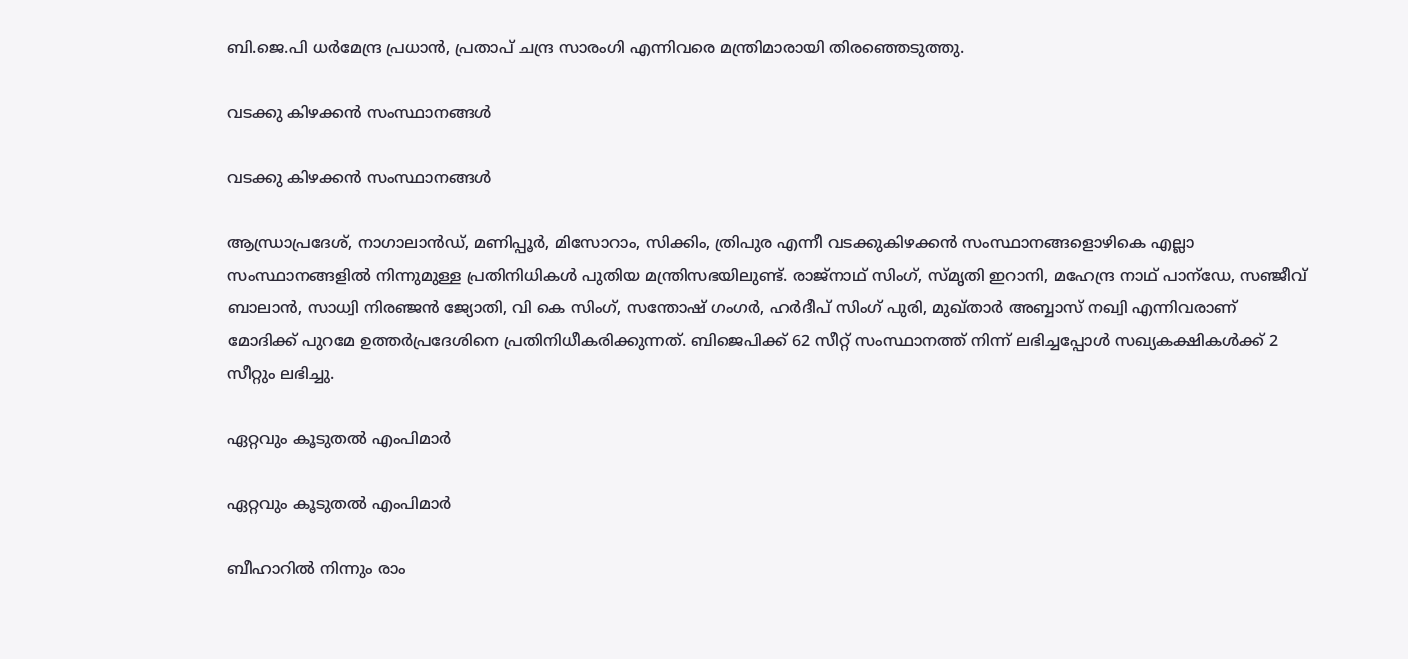ബി.ജെ.പി ധര്‍മേന്ദ്ര പ്രധാന്‍, പ്രതാപ് ചന്ദ്ര സാരംഗി എന്നിവരെ മന്ത്രിമാരായി തിരഞ്ഞെടുത്തു.

വടക്കു കിഴക്കൻ സംസ്ഥാനങ്ങൾ

വടക്കു കിഴക്കൻ സംസ്ഥാനങ്ങൾ

ആന്ധ്രാപ്രദേശ്, നാഗാലാന്‍ഡ്, മണിപ്പൂര്‍, മിസോറാം, സിക്കിം, ത്രിപുര എന്നീ വടക്കുകിഴക്കന്‍ സംസ്ഥാനങ്ങളൊഴികെ എല്ലാ സംസ്ഥാനങ്ങളില്‍ നിന്നുമുള്ള പ്രതിനിധികള്‍ പുതിയ മന്ത്രിസഭയിലുണ്ട്. രാജ്‌നാഥ് സിംഗ്, സ്മൃതി ഇറാനി, മഹേന്ദ്ര നാഥ് പാന്‌ഡേ, സഞ്ജീവ് ബാലാന്‍, സാധ്വി നിരഞ്ജന്‍ ജ്യോതി, വി കെ സിംഗ്, സന്തോഷ് ഗംഗര്‍, ഹര്‍ദീപ് സിംഗ് പുരി, മുഖ്താര്‍ അബ്ബാസ് നഖ്വി എന്നിവരാണ് മോദിക്ക് പുറമേ ഉത്തര്‍പ്രദേശിനെ പ്രതിനിധീകരിക്കുന്നത്. ബിജെപിക്ക് 62 സീറ്റ് സംസ്ഥാനത്ത് നിന്ന് ലഭിച്ചപ്പോള്‍ സഖ്യകക്ഷികള്‍ക്ക് 2 സീറ്റും ലഭിച്ചു.

ഏറ്റവും കൂടുതൽ എംപിമാർ

ഏറ്റവും കൂടുതൽ എംപിമാർ

ബീഹാറില്‍ നിന്നും രാം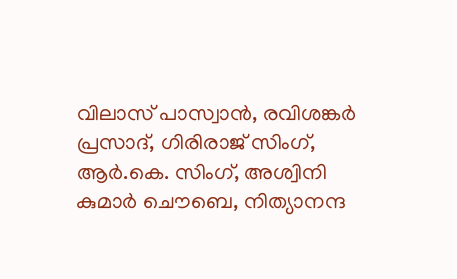വിലാസ് പാസ്വാന്‍, രവിശങ്കര്‍ പ്രസാദ്, ഗിരിരാജ് സിംഗ്, ആര്‍.കെ. സിംഗ്, അശ്വിനി കുമാര്‍ ചൌബെ, നിത്യാനന്ദ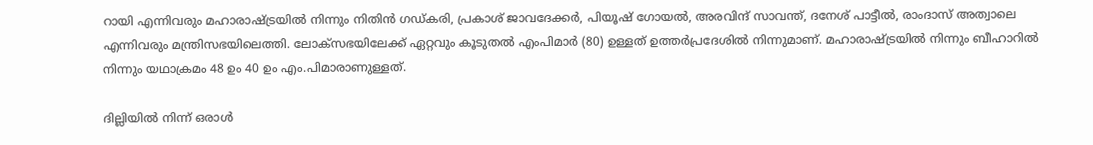റായി എന്നിവരും മഹാരാഷ്ട്രയില്‍ നിന്നും നിതിന്‍ ഗഡ്കരി, പ്രകാശ് ജാവദേക്കര്‍, പിയൂഷ് ഗോയല്‍, അരവിന്ദ് സാവന്ത്, ദനേശ് പാട്ടീല്‍, രാംദാസ് അത്വാലെ എന്നിവരും മന്ത്രിസഭയിലെത്തി. ലോക്‌സഭയിലേക്ക് ഏറ്റവും കൂടുതല്‍ എംപിമാര്‍ (80) ഉള്ളത് ഉത്തര്‍പ്രദേശില്‍ നിന്നുമാണ്. മഹാരാഷ്ട്രയില്‍ നിന്നും ബീഹാറില്‍ നിന്നും യഥാക്രമം 48 ഉം 40 ഉം എം.പിമാരാണുള്ളത്.

ദില്ലിയിൽ നിന്ന് ഒരാൾ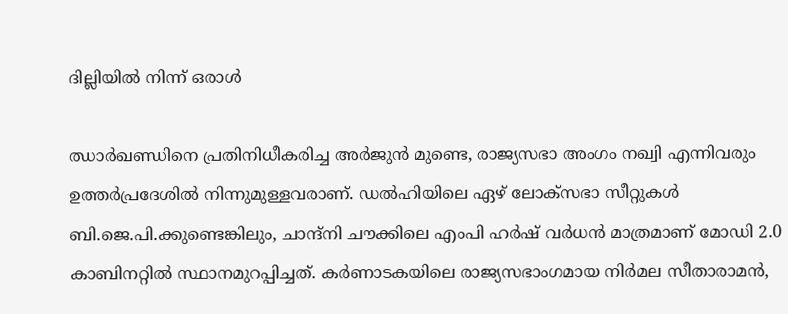ദില്ലിയിൽ നിന്ന് ഒരാൾ

ഝാര്‍ഖണ്ഡിനെ പ്രതിനിധീകരിച്ച അര്‍ജുന്‍ മുണ്ടെ, രാജ്യസഭാ അംഗം നഖ്വി എന്നിവരും ഉത്തര്‍പ്രദേശില്‍ നിന്നുമുള്ളവരാണ്. ഡല്‍ഹിയിലെ ഏഴ് ലോക്‌സഭാ സീറ്റുകള്‍ ബി.ജെ.പി.ക്കുണ്ടെങ്കിലും, ചാന്ദ്‌നി ചൗക്കിലെ എംപി ഹര്‍ഷ് വര്‍ധന്‍ മാത്രമാണ് മോഡി 2.0 കാബിനറ്റില്‍ സ്ഥാനമുറപ്പിച്ചത്. കര്‍ണാടകയിലെ രാജ്യസഭാംഗമായ നിര്‍മല സീതാരാമന്‍,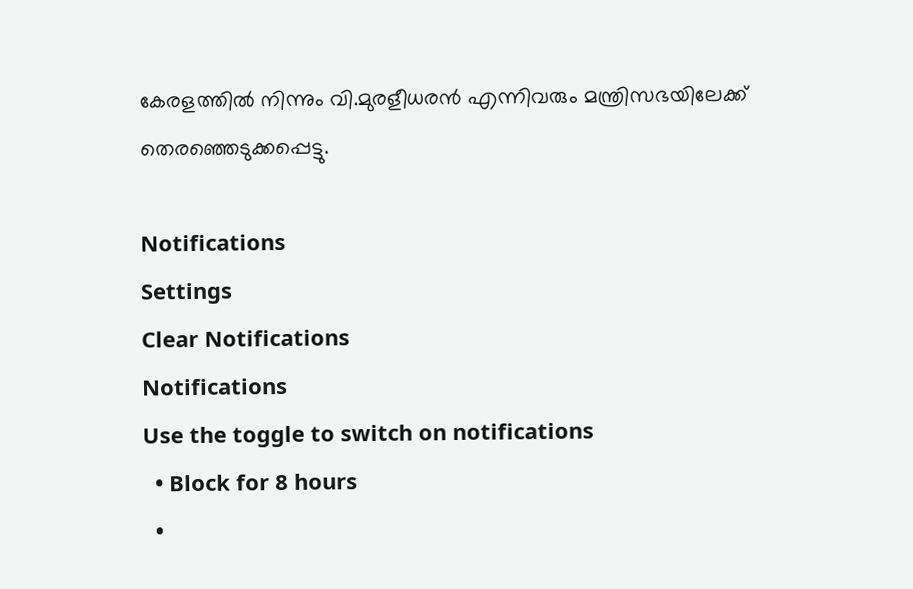കേരളത്തില്‍ നിന്നും വി.മുരളീധരന്‍ എന്നിവരും മന്ത്രിസഭയിലേക്ക് തെരഞ്ഞെടുക്കപ്പെട്ടു.

Notifications
Settings
Clear Notifications
Notifications
Use the toggle to switch on notifications
  • Block for 8 hours
  •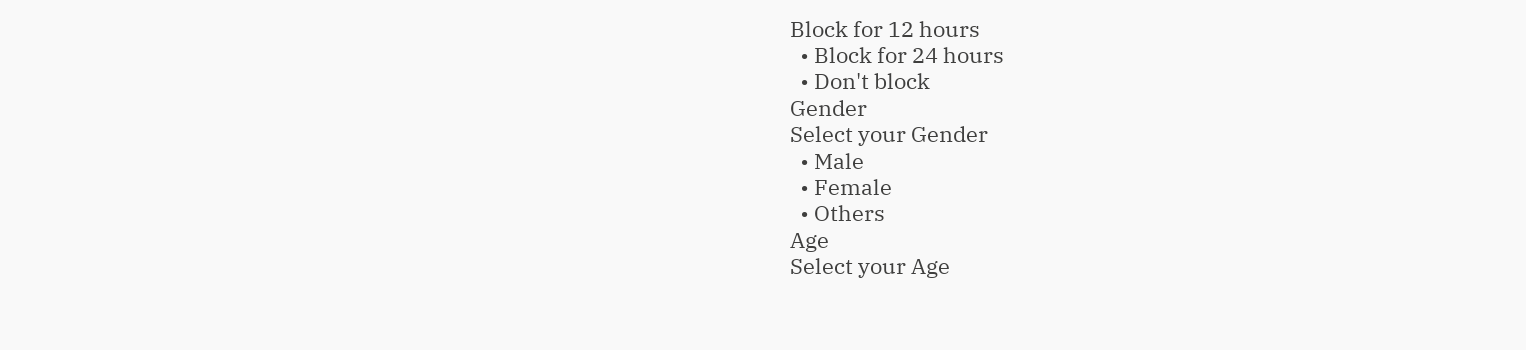Block for 12 hours
  • Block for 24 hours
  • Don't block
Gender
Select your Gender
  • Male
  • Female
  • Others
Age
Select your Age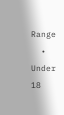Range
  • Under 18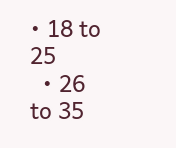• 18 to 25
  • 26 to 35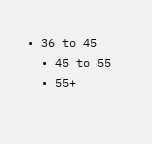• 36 to 45
  • 45 to 55
  • 55+